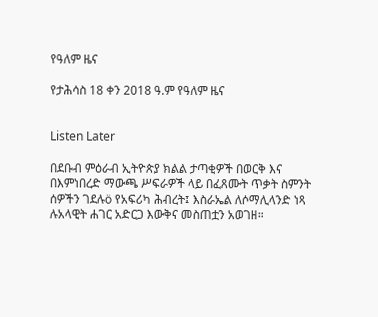የዓለም ዜና

የታሕሳስ 18 ቀን 2018 ዓ.ም የዓለም ዜና


Listen Later

በደቡብ ምዕራብ ኢትዮጵያ ክልል ታጣቂዎች በወርቅ እና በእምነበረድ ማውጫ ሥፍራዎች ላይ በፈጸሙት ጥቃት ስምንት ሰዎችን ገደሉö የአፍሪካ ሕብረት፤ እስራኤል ለሶማሊላንድ ነጻ ሉአላዊት ሐገር አድርጋ እውቅና መስጠቷን አወገዘ።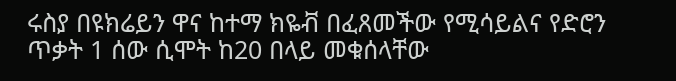ሩስያ በዩክሬይን ዋና ከተማ ክዬቭ በፈጸመችው የሚሳይልና የድሮን ጥቃት 1 ሰው ሲሞት ከ20 በላይ መቁሰላቸው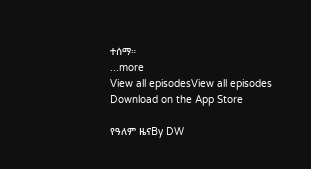ተሰማ።
...more
View all episodesView all episodes
Download on the App Store

የዓለም ዜናBy DW